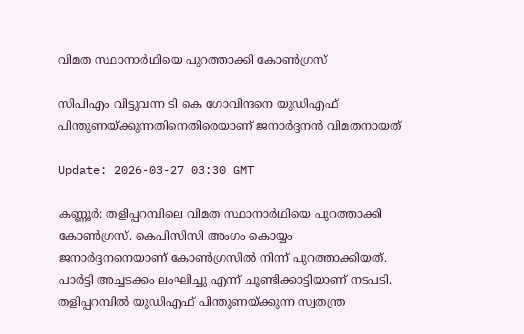വിമത സ്ഥാനാര്‍ഥിയെ പുറത്താക്കി കോണ്‍ഗ്രസ്

സിപിഎം വിട്ടുവന്ന ടി കെ ഗോവിന്ദനെ യുഡിഎഫ് പിന്തുണയ്ക്കുന്നതിനെതിരെയാണ് ജനാര്‍ദ്ദനന്‍ വിമതനായത്

Update: 2026-03-27 03:30 GMT

കണ്ണൂര്‍: തളിപ്പറമ്പിലെ വിമത സ്ഥാനാര്‍ഥിയെ പുറത്താക്കി കോണ്‍ഗ്രസ്. കെപിസിസി അംഗം കൊയ്യം ജനാര്‍ദ്ദനനെയാണ് കോണ്‍ഗ്രസില്‍ നിന്ന് പുറത്താക്കിയത്. പാര്‍ട്ടി അച്ചടക്കം ലംഘിച്ചു എന്ന് ചൂണ്ടിക്കാട്ടിയാണ് നടപടി. തളിപ്പറമ്പില്‍ യുഡിഎഫ് പിന്തുണയ്ക്കുന്ന സ്വതന്ത്ര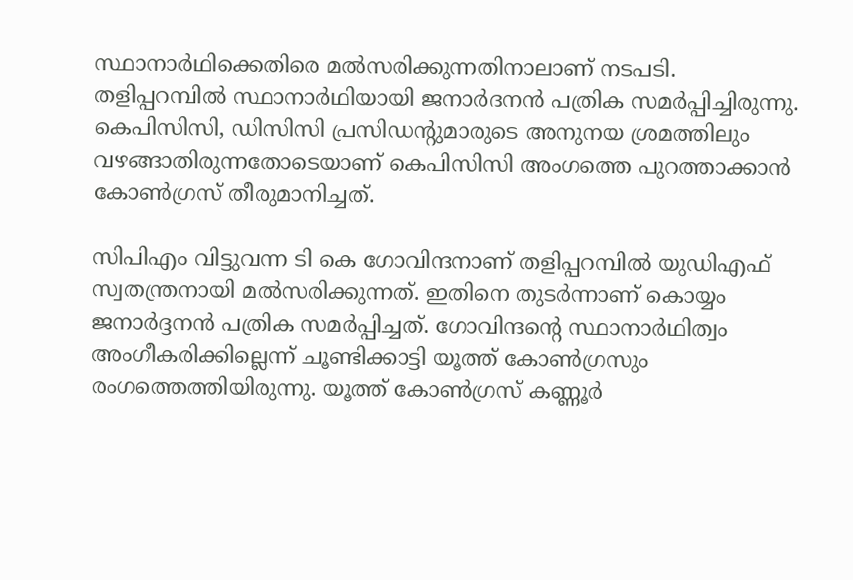സ്ഥാനാര്‍ഥിക്കെതിരെ മല്‍സരിക്കുന്നതിനാലാണ് നടപടി. തളിപ്പറമ്പില്‍ സ്ഥാനാര്‍ഥിയായി ജനാര്‍ദനന്‍ പത്രിക സമര്‍പ്പിച്ചിരുന്നു. കെപിസിസി, ഡിസിസി പ്രസിഡന്റുമാരുടെ അനുനയ ശ്രമത്തിലും വഴങ്ങാതിരുന്നതോടെയാണ് കെപിസിസി അംഗത്തെ പുറത്താക്കാന്‍ കോണ്‍ഗ്രസ് തീരുമാനിച്ചത്.

സിപിഎം വിട്ടുവന്ന ടി കെ ഗോവിന്ദനാണ് തളിപ്പറമ്പില്‍ യുഡിഎഫ് സ്വതന്ത്രനായി മല്‍സരിക്കുന്നത്. ഇതിനെ തുടര്‍ന്നാണ് കൊയ്യം ജനാര്‍ദ്ദനന്‍ പത്രിക സമര്‍പ്പിച്ചത്. ഗോവിന്ദന്റെ സ്ഥാനാര്‍ഥിത്വം അംഗീകരിക്കില്ലെന്ന് ചൂണ്ടിക്കാട്ടി യൂത്ത് കോണ്‍ഗ്രസും രംഗത്തെത്തിയിരുന്നു. യൂത്ത് കോണ്‍ഗ്രസ് കണ്ണൂര്‍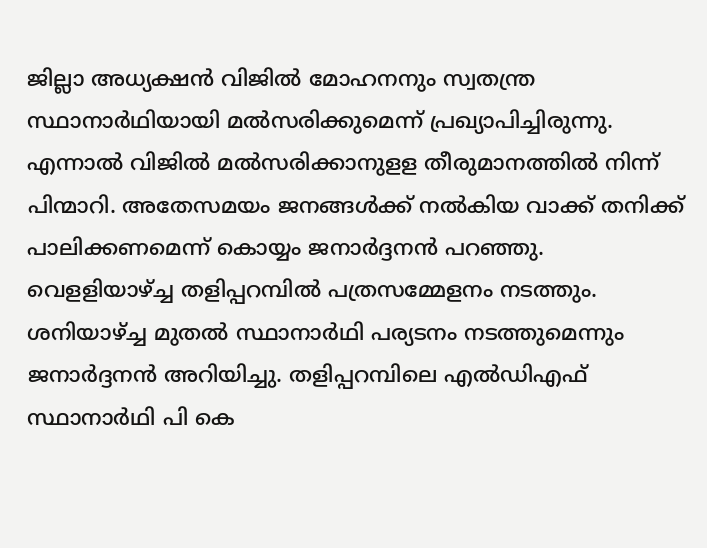ജില്ലാ അധ്യക്ഷന്‍ വിജില്‍ മോഹനനും സ്വതന്ത്ര സ്ഥാനാര്‍ഥിയായി മല്‍സരിക്കുമെന്ന് പ്രഖ്യാപിച്ചിരുന്നു. എന്നാല്‍ വിജില്‍ മല്‍സരിക്കാനുളള തീരുമാനത്തില്‍ നിന്ന് പിന്മാറി. അതേസമയം ജനങ്ങള്‍ക്ക് നല്‍കിയ വാക്ക് തനിക്ക് പാലിക്കണമെന്ന് കൊയ്യം ജനാര്‍ദ്ദനന്‍ പറഞ്ഞു. വെളളിയാഴ്ച്ച തളിപ്പറമ്പില്‍ പത്രസമ്മേളനം നടത്തും. ശനിയാഴ്ച്ച മുതല്‍ സ്ഥാനാര്‍ഥി പര്യടനം നടത്തുമെന്നും ജനാര്‍ദ്ദനന്‍ അറിയിച്ചു. തളിപ്പറമ്പിലെ എല്‍ഡിഎഫ് സ്ഥാനാര്‍ഥി പി കെ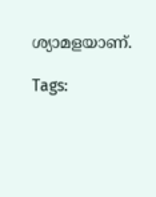ശ്യാമളയാണ്.

Tags: